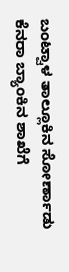ಬಂಟ್ವಾಳ ತಾಲ್ಲೂಕಿನ ಸೋರ್ಣಾಡು ಕೆನರಾ ಬ್ಯಾಂಕಿನ ಶಾಖೆಗೆ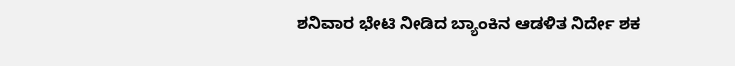ಶನಿವಾರ ಭೇಟಿ ನೀಡಿದ ಬ್ಯಾಂಕಿನ ಆಡಳಿತ ನಿರ್ದೇ ಶಕ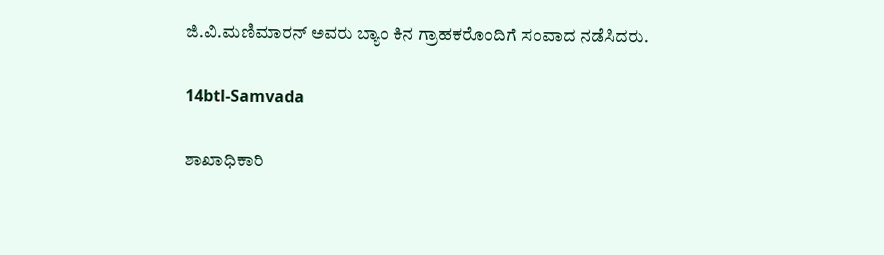ಜಿ.ವಿ.ಮಣಿಮಾರನ್ ಅವರು ಬ್ಯಾಂ ಕಿನ ಗ್ರಾಹಕರೊಂದಿಗೆ ಸಂವಾದ ನಡೆಸಿದರು.

14btl-Samvada

ಶಾಖಾಧಿಕಾರಿ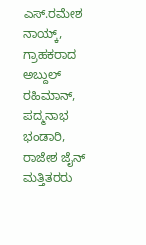ಎಸ್.ರಮೇಶ ನಾಯ್ಕ್, ಗ್ರಾಹಕರಾದ ಅಬ್ದುಲ್ ರಹಿಮಾನ್, ಪದ್ಮನಾಭ ಭಂಡಾರಿ, ರಾಜೇಶ ಜೈನ್ ಮತ್ತಿತರರು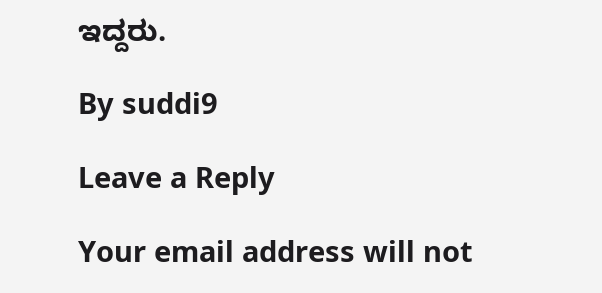ಇದ್ದರು.

By suddi9

Leave a Reply

Your email address will not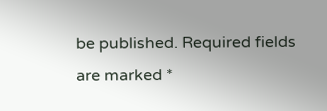be published. Required fields are marked *